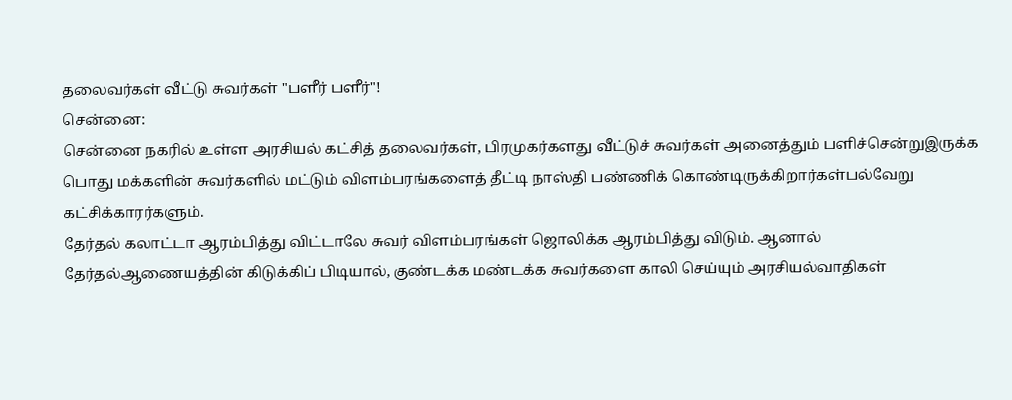தலைவர்கள் வீட்டு சுவர்கள் "பளீர் பளீர்"!
சென்னை:
சென்னை நகரில் உள்ள அரசியல் கட்சித் தலைவர்கள், பிரமுகர்களது வீட்டுச் சுவர்கள் அனைத்தும் பளிச்சென்றுஇருக்க பொது மக்களின் சுவர்களில் மட்டும் விளம்பரங்களைத் தீட்டி நாஸ்தி பண்ணிக் கொண்டிருக்கிறார்கள்பல்வேறு கட்சிக்காரர்களும்.
தேர்தல் கலாட்டா ஆரம்பித்து விட்டாலே சுவர் விளம்பரங்கள் ஜொலிக்க ஆரம்பித்து விடும். ஆனால் தேர்தல்ஆணையத்தின் கிடுக்கிப் பிடியால், குண்டக்க மண்டக்க சுவர்களை காலி செய்யும் அரசியல்வாதிகள்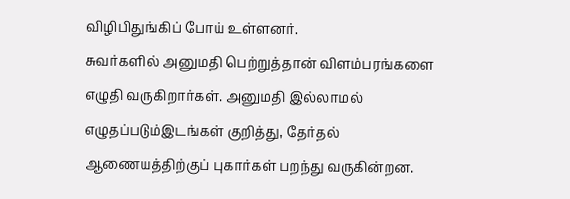விழிபிதுங்கிப் போய் உள்ளனர்.
சுவர்களில் அனுமதி பெற்றுத்தான் விளம்பரங்களை எழுதி வருகிறார்கள். அனுமதி இல்லாமல் எழுதப்படும்இடங்கள் குறித்து, தேர்தல் ஆணையத்திற்குப் புகார்கள் பறந்து வருகின்றன.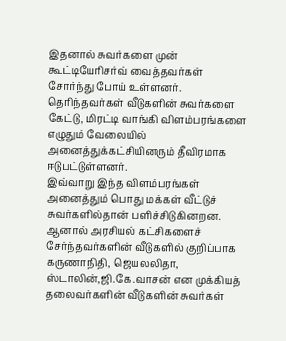இதனால் சுவர்களை முன் கூட்டியேரிசர்வ் வைத்தவர்கள் சோர்ந்து போய் உள்ளனர்.
தெரிந்தவர்கள் வீடுகளின் சுவர்களை கேட்டு, மிரட்டி வாங்கி விளம்பரங்களை எழுதும் வேலையில் அனைத்துக்கட்சியினரும் தீவிரமாக ஈடுபட்டுள்ளனர்.
இவ்வாறு இந்த விளம்பரங்கள் அனைத்தும் பொது மக்கள் வீட்டுச் சுவர்களில்தான் பளிச்சிடுகினறன.
ஆனால் அரசியல் கட்சிகளைச் சேர்ந்தவர்களின் வீடுகளில் குறிப்பாக கருணாநிதி, ஜெயலலிதா, ஸ்டாலின்,ஜி.கே.வாசன் என முக்கியத் தலைவர்களின் வீடுகளின் சுவர்கள்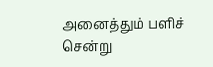அனைத்தும் பளிச் சென்று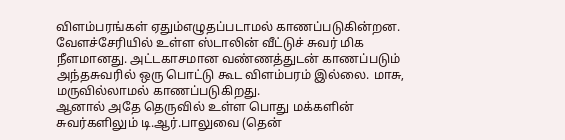விளம்பரங்கள் ஏதும்எழுதப்படாமல் காணப்படுகின்றன.
வேளச்சேரியில் உள்ள ஸ்டாலின் வீட்டுச் சுவர் மிக நீளமானது. அட்டகாசமான வண்ணத்துடன் காணப்படும் அந்தசுவரில் ஒரு பொட்டு கூட விளம்பரம் இல்லை. மாசு, மருவில்லாமல் காணப்படுகிறது.
ஆனால் அதே தெருவில் உள்ள பொது மக்களின் சுவர்களிலும் டி.ஆர்.பாலுவை (தென்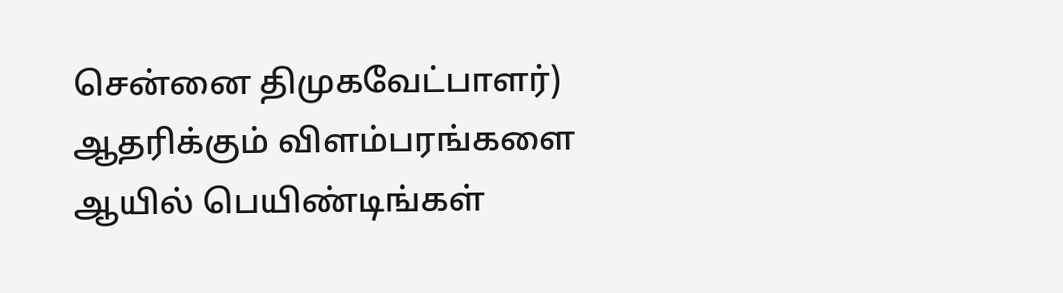சென்னை திமுகவேட்பாளர்) ஆதரிக்கும் விளம்பரங்களை ஆயில் பெயிண்டிங்கள்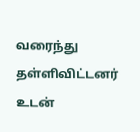வரைந்து தள்ளிவிட்டனர் உடன்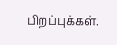பிறப்புக்கள்.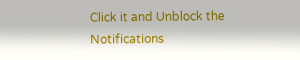Click it and Unblock the Notifications